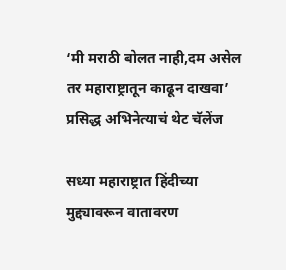‘मी मराठी बोलत नाही,दम असेल तर महाराष्ट्रातून काढून दाखवा’ प्रसिद्ध अभिनेत्याचं थेट चॅलेंज

सध्या महाराष्ट्रात हिंदीच्या मुद्द्यावरून वातावरण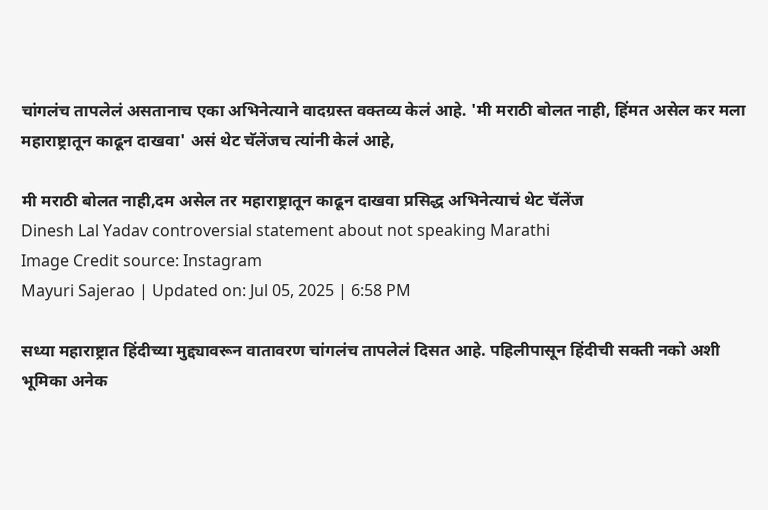चांगलंच तापलेलं असतानाच एका अभिनेत्याने वादग्रस्त वक्तव्य केलं आहे. 'मी मराठी बोलत नाही, हिंमत असेल कर मला महाराष्ट्रातून काढून दाखवा' असं थेट चॅलेंजच त्यांनी केलं आहे,

मी मराठी बोलत नाही,दम असेल तर महाराष्ट्रातून काढून दाखवा प्रसिद्ध अभिनेत्याचं थेट चॅलेंज
Dinesh Lal Yadav controversial statement about not speaking Marathi
Image Credit source: Instagram
Mayuri Sajerao | Updated on: Jul 05, 2025 | 6:58 PM

सध्या महाराष्ट्रात हिंदीच्या मुद्द्यावरून वातावरण चांगलंच तापलेलं दिसत आहे. पहिलीपासून हिंदीची सक्ती नको अशी भूमिका अनेक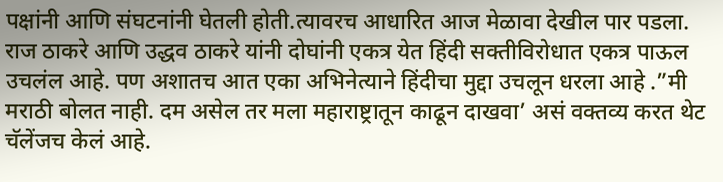पक्षांनी आणि संघटनांनी घेतली होती.त्यावरच आधारित आज मेळावा देखील पार पडला. राज ठाकरे आणि उद्धव ठाकरे यांनी दोघांनी एकत्र येत हिंदी सक्तीविरोधात एकत्र पाऊल उचलंल आहे. पण अशातच आत एका अभिनेत्याने हिंदीचा मुद्दा उचलून धरला आहे .”मी मराठी बोलत नाही. दम असेल तर मला महाराष्ट्रातून काढून दाखवा’ असं वक्तव्य करत थेट चॅलेंजच केलं आहे.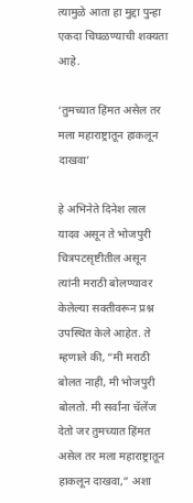त्यामुळे आता हा मुद्दा पुन्हा एकदा चिघळण्याची शक्यता आहे.

‘तुमच्यात हिंमत असेल तर मला महाराष्ट्रातून हाकलून दाखवा’

हे अभिनेते दिनेश लाल यादव असून ते भोजपुरी चित्रपटसृष्टीतील असून त्यांनी मराठी बोलण्यावर केलेल्या सक्तीवरून प्रश्न उपस्थित केले आहेत. ते म्हणाले की, “मी मराठी बोलत नाही, मी भोजपुरी बोलतो. मी सर्वांना चॅलेंज देतो जर तुमच्यात हिंमत असेल तर मला महाराष्ट्रातून हाकलून दाखवा,” अशा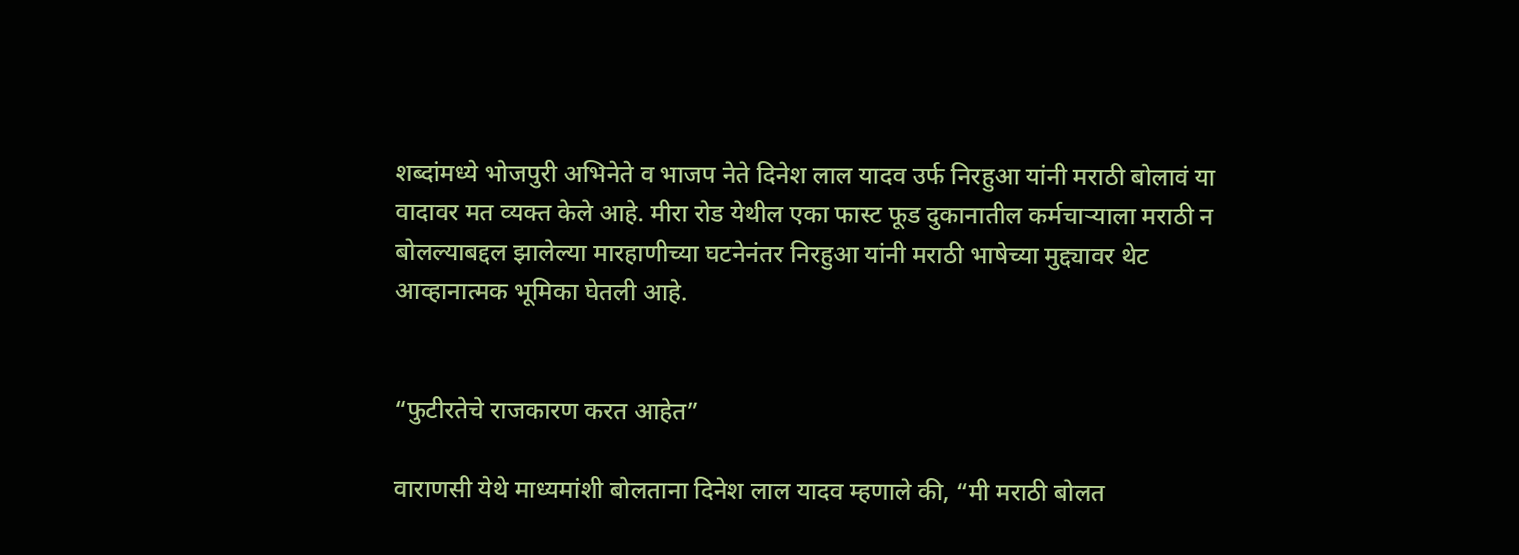शब्‍दांमध्‍ये भोजपुरी अभिनेते व भाजप नेते दिनेश लाल यादव उर्फ निरहुआ यांनी मराठी बोलावं या वादावर मत व्‍यक्‍त केले आहे. मीरा रोड येथील एका फास्ट फूड दुकानातील कर्मचाऱ्याला मराठी न बोलल्याबद्दल झालेल्या मारहाणीच्या घटनेनंतर निरहुआ यांनी मराठी भाषेच्या मुद्द्यावर थेट आव्हानात्मक भूमिका घेतली आहे.


“फुटीरतेचे राजकारण करत आहेत”

वाराणसी येथे माध्‍यमांशी बोलताना दिनेश लाल यादव म्‍हणाले की, “मी मराठी बोलत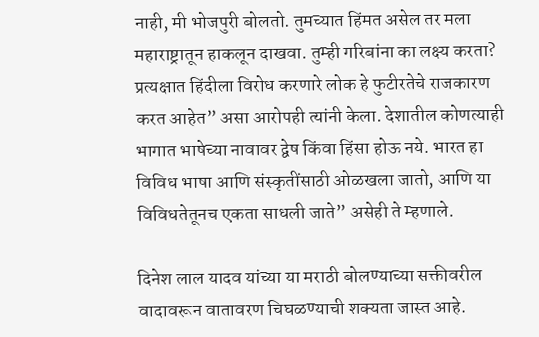नाही, मी भोजपुरी बोलतो. तुमच्यात हिंमत असेल तर मला महाराष्ट्रातून हाकलून दाखवा. तुम्ही गरिबांना का लक्ष्य करता? प्रत्यक्षात हिंदीला विरोध करणारे लोक हे फुटीरतेचे राजकारण करत आहेत” असा आरोपही त्‍यांनी केला. देशातील कोणत्याही भागात भाषेच्या नावावर द्वेष किंवा हिंसा होऊ नये. भारत हा विविध भाषा आणि संस्कृतींसाठी ओळखला जातो, आणि या विविधतेतूनच एकता साधली जाते” असेही ते म्‍हणाले.

दिनेश लाल यादव यांच्या या मराठी बोलण्याच्या सक्तीवरील वादावरून वातावरण चिघळण्याची शक्यता जास्त आहे.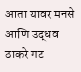आता यावर मनसे आणि उद्धव ठाकरे गट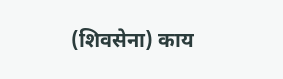(शिवसेना) काय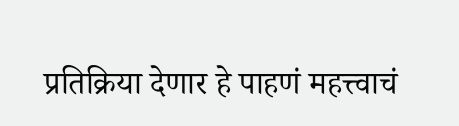प्रतिक्रिया देणार हे पाहणं महत्त्वाचं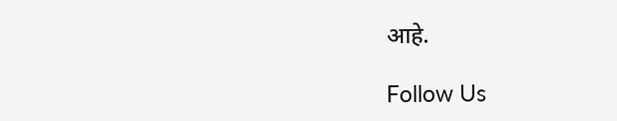आहे.

Follow Us